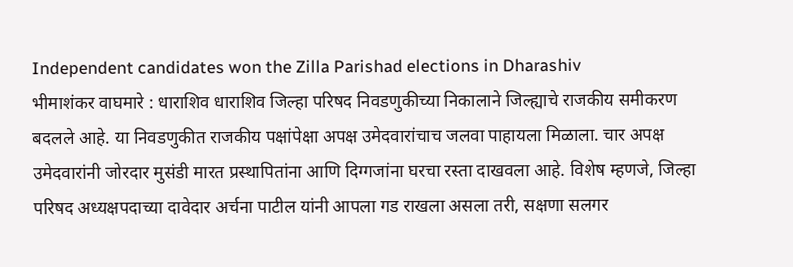Independent candidates won the Zilla Parishad elections in Dharashiv
भीमाशंकर वाघमारे : धाराशिव धाराशिव जिल्हा परिषद निवडणुकीच्या निकालाने जिल्ह्याचे राजकीय समीकरण बदलले आहे. या निवडणुकीत राजकीय पक्षांपेक्षा अपक्ष उमेदवारांचाच जलवा पाहायला मिळाला. चार अपक्ष उमेदवारांनी जोरदार मुसंडी मारत प्रस्थापितांना आणि दिग्गजांना घरचा रस्ता दाखवला आहे. विशेष म्हणजे, जिल्हा परिषद अध्यक्षपदाच्या दावेदार अर्चना पाटील यांनी आपला गड राखला असला तरी, सक्षणा सलगर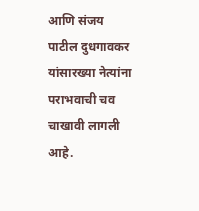आणि संजय पाटील दुधगावकर यांसारख्या नेत्यांना पराभवाची चव चाखावी लागली आहे.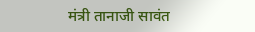मंत्री तानाजी सावंत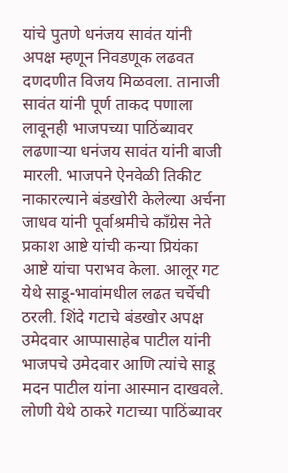यांचे पुतणे धनंजय सावंत यांनी अपक्ष म्हणून निवडणूक लढवत दणदणीत विजय मिळवला. तानाजी सावंत यांनी पूर्ण ताकद पणाला लावूनही भाजपच्या पाठिंब्यावर लढणाऱ्या धनंजय सावंत यांनी बाजी मारली. भाजपने ऐनवेळी तिकीट नाकारल्याने बंडखोरी केलेल्या अर्चना जाधव यांनी पूर्वाश्रमीचे काँग्रेस नेते प्रकाश आष्टे यांची कन्या प्रियंका आष्टे यांचा पराभव केला. आलूर गट येथे साडू-भावांमधील लढत चर्चेची ठरली. शिंदे गटाचे बंडखोर अपक्ष उमेदवार आप्पासाहेब पाटील यांनी भाजपचे उमेदवार आणि त्यांचे साडू मदन पाटील यांना आस्मान दाखवले. लोणी येथे ठाकरे गटाच्या पाठिंब्यावर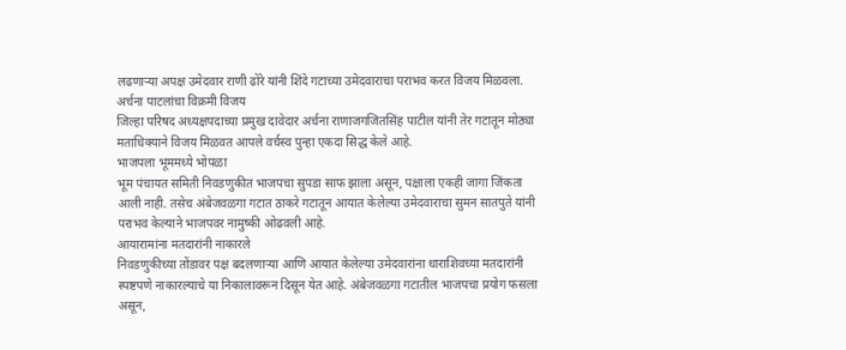लढणाऱ्या अपक्ष उमेदवार राणी ढोरे यांनी शिंदे गटाच्या उमेदवाराचा पराभव करत विजय मिळवला.
अर्चना पाटलांचा विक्रमी विजय
जिल्हा परिषद अध्यक्षपदाच्या प्रमुख दावेदार अर्चना राणाजगजितसिंह पाटील यांनी तेर गटातून मोठ्या मताधिक्याने विजय मिळवत आपले वर्चस्व पुन्हा एकदा सिद्ध केले आहे.
भाजपला भूममध्ये भोपळा
भूम पंचायत समिती निवडणुकीत भाजपचा सुपडा साफ झाला असून, पक्षाला एकही जागा जिंकता आली नाही. तसेच अंबेजवळगा गटात ठाकरे गटातून आयात केलेल्या उमेदवाराचा सुमन सातपुते यांनी पराभव केल्याने भाजपवर नामुष्की ओढवली आहे.
आयारामांना मतदारांनी नाकारले
निवडणुकीच्या तोंडावर पक्ष बदलणाऱ्या आणि आयात केलेल्या उमेदवारांना धाराशिवच्या मतदारांनी स्पष्टपणे नाकारल्याचे या निकालावरून दिसून येत आहे. अंबेजवळगा गटातील भाजपचा प्रयोग फसला असून,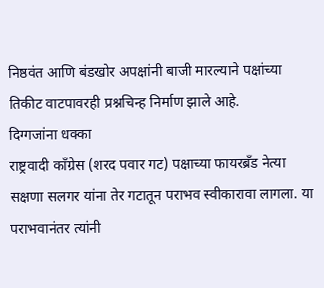निष्ठवंत आणि बंडखोर अपक्षांनी बाजी मारल्याने पक्षांच्या तिकीट वाटपावरही प्रश्नचिन्ह निर्माण झाले आहे.
दिग्गजांना धक्का
राष्ट्रवादी काँग्रेस (शरद पवार गट) पक्षाच्या फायरब्रँड नेत्या सक्षणा सलगर यांना तेर गटातून पराभव स्वीकारावा लागला. या पराभवानंतर त्यांनी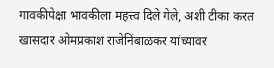गावकीपेक्षा भावकीला महत्त्व दिले गेले, अशी टीका करत खासदार ओमप्रकाश राजेनिंबाळकर यांच्यावर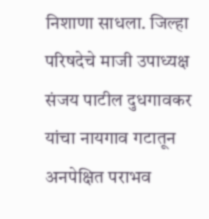निशाणा साधला. जिल्हा परिषदेचे माजी उपाध्यक्ष संजय पाटील दुधगावकर यांचा नायगाव गटातून अनपेक्षित पराभव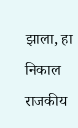झाला, हा निकाल राजकीय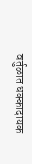वर्तुळात धक्कादायक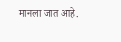मानला जात आहे.